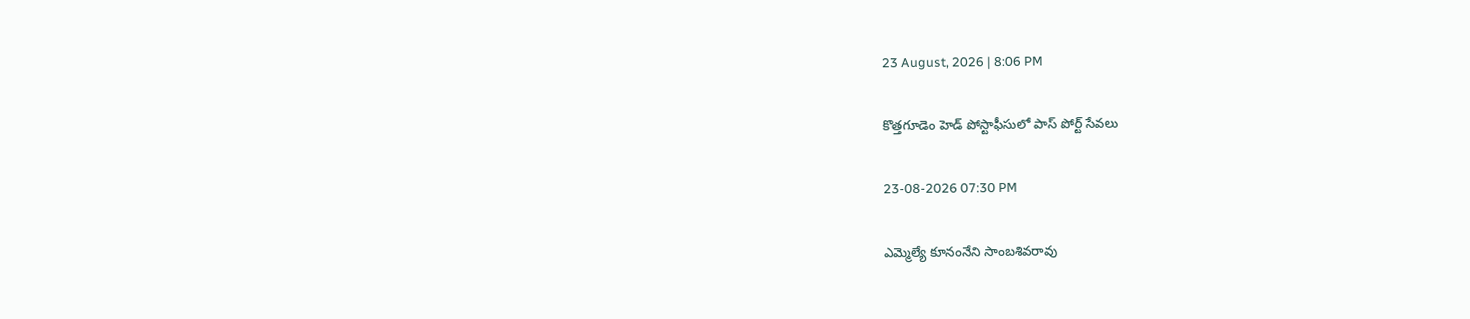23 August, 2026 | 8:06 PM

కొత్తగూడెం హెడ్ పోస్టాఫీసులో పాస్ పోర్ట్ సేవలు

23-08-2026 07:30 PM

ఎమ్మెల్యే కూనంనేని సాంబశివరావు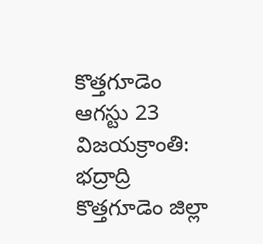కొత్తగూడెం ఆగస్టు 23 విజయక్రాంతి: భద్రాద్రి కొత్తగూడెం జిల్లా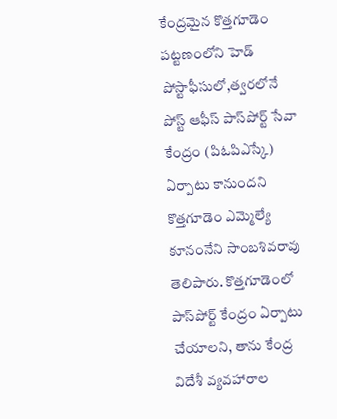కేంద్రమైన కొత్తగూడెం పట్టణంలోని హెడ్ పోస్టాఫీసులో,త్వరలోనే పోస్ట్ ఆఫీస్ పాస్‌పోర్ట్ సేవా కేంద్రం (పిఓపిఎస్కే) ఏర్పాటు కానుందని కొత్తగూడెం ఎమ్మెల్యే కూనంనేని సాంబశివరావు తెలిపారు. కొత్తగూడెంలో పాస్‌పోర్ట్ కేంద్రం ఏర్పాటు చేయాలని, తాను కేంద్ర విదేశీ వ్యవహారాల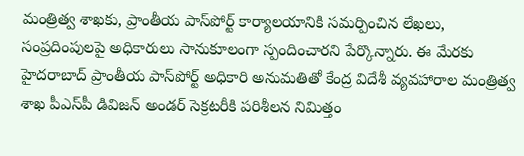మంత్రిత్వ శాఖకు, ప్రాంతీయ పాస్‌పోర్ట్ కార్యాలయానికి సమర్పించిన లేఖలు, సంప్రదింపులపై అధికారులు సానుకూలంగా స్పందించారని పేర్కొన్నారు. ఈ మేరకు హైదరాబాద్ ప్రాంతీయ పాస్‌పోర్ట్ అధికారి అనుమతితో కేంద్ర విదేశీ వ్యవహారాల మంత్రిత్వ శాఖ పీఎస్‌పీ డివిజన్ అండర్ సెక్రటరీకి పరిశీలన నిమిత్తం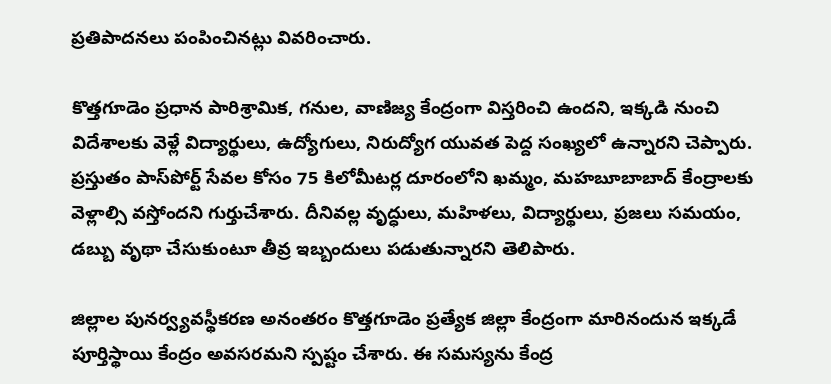ప్రతిపాదనలు పంపించినట్లు వివరించారు.

కొత్తగూడెం ప్రధాన పారిశ్రామిక, గనుల, వాణిజ్య కేంద్రంగా విస్తరించి ఉందని, ఇక్కడి నుంచి విదేశాలకు వెళ్లే విద్యార్థులు, ఉద్యోగులు, నిరుద్యోగ యువత పెద్ద సంఖ్యలో ఉన్నారని చెప్పారు. ప్రస్తుతం పాస్‌పోర్ట్ సేవల కోసం 75 కిలోమీటర్ల దూరంలోని ఖమ్మం, మహబూబాబాద్ కేంద్రాలకు వెళ్లాల్సి వస్తోందని గుర్తుచేశారు. దీనివల్ల వృద్ధులు, మహిళలు, విద్యార్థులు, ప్రజలు సమయం, డబ్బు వృథా చేసుకుంటూ తీవ్ర ఇబ్బందులు పడుతున్నారని తెలిపారు.

జిల్లాల పునర్వ్యవస్థీకరణ అనంతరం కొత్తగూడెం ప్రత్యేక జిల్లా కేంద్రంగా మారినందున ఇక్కడే పూర్తిస్థాయి కేంద్రం అవసరమని స్పష్టం చేశారు. ఈ సమస్యను కేంద్ర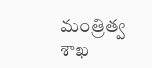మంత్రిత్వ శాఖ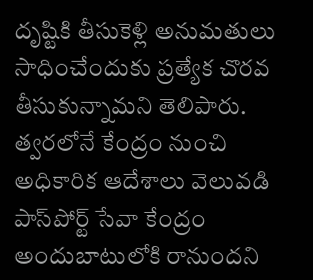దృష్టికి తీసుకెళ్లి అనుమతులు సాధించేందుకు ప్రత్యేక చొరవ తీసుకున్నామని తెలిపారు. త్వరలోనే కేంద్రం నుంచి అధికారిక ఆదేశాలు వెలువడి పాస్‌పోర్ట్ సేవా కేంద్రం అందుబాటులోకి రానుందని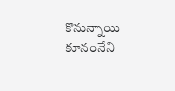కొనున్నాయి కూనంనేని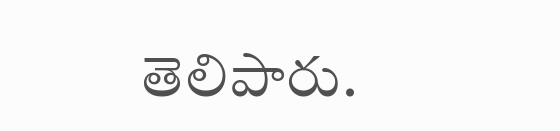తెలిపారు.